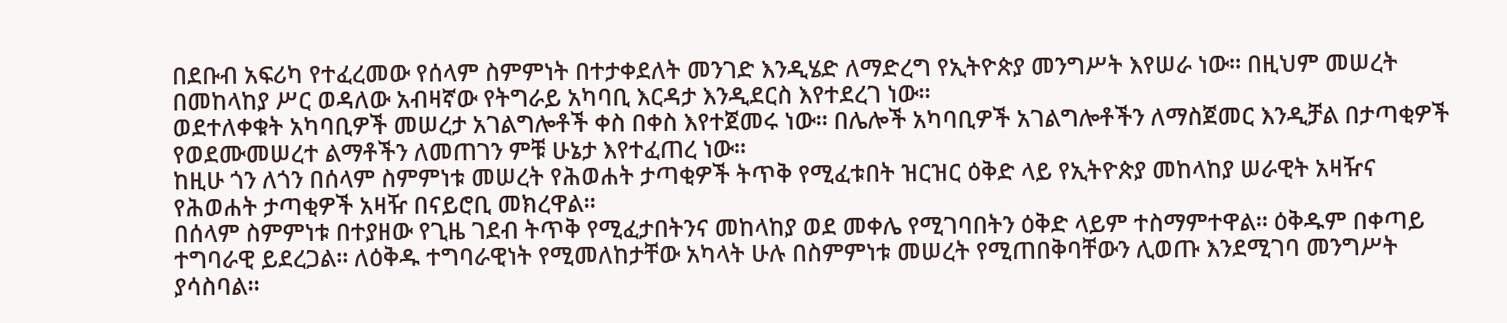በደቡብ አፍሪካ የተፈረመው የሰላም ስምምነት በተታቀደለት መንገድ እንዲሄድ ለማድረግ የኢትዮጵያ መንግሥት እየሠራ ነው። በዚህም መሠረት በመከላከያ ሥር ወዳለው አብዛኛው የትግራይ አካባቢ እርዳታ እንዲደርስ እየተደረገ ነው።
ወደተለቀቁት አካባቢዎች መሠረታ አገልግሎቶች ቀስ በቀስ እየተጀመሩ ነው። በሌሎች አካባቢዎች አገልግሎቶችን ለማስጀመር እንዲቻል በታጣቂዎች የወደሙመሠረተ ልማቶችን ለመጠገን ምቹ ሁኔታ እየተፈጠረ ነው።
ከዚሁ ጎን ለጎን በሰላም ስምምነቱ መሠረት የሕወሐት ታጣቂዎች ትጥቅ የሚፈቱበት ዝርዝር ዕቅድ ላይ የኢትዮጵያ መከላከያ ሠራዊት አዛዥና የሕወሐት ታጣቂዎች አዛዥ በናይሮቢ መክረዋል።
በሰላም ስምምነቱ በተያዘው የጊዜ ገደብ ትጥቅ የሚፈታበትንና መከላከያ ወደ መቀሌ የሚገባበትን ዕቅድ ላይም ተስማምተዋል። ዕቅዱም በቀጣይ ተግባራዊ ይደረጋል። ለዕቅዱ ተግባራዊነት የሚመለከታቸው አካላት ሁሉ በስምምነቱ መሠረት የሚጠበቅባቸውን ሊወጡ እንደሚገባ መንግሥት ያሳስባል።